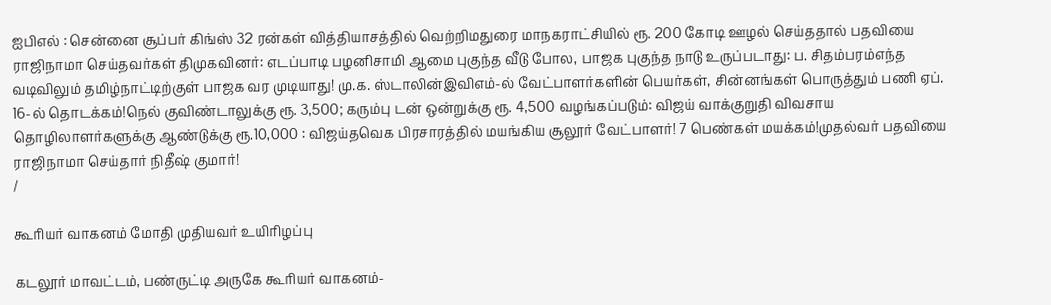ஐபிஎல் : சென்னை சூப்பர் கிங்ஸ் 32 ரன்கள் வித்தியாசத்தில் வெற்றிமதுரை மாநகராட்சியில் ரூ. 200 கோடி ஊழல் செய்ததால் பதவியை ராஜிநாமா செய்தவர்கள் திமுகவினர்: எடப்பாடி பழனிசாமி ஆமை புகுந்த வீடு போல, பாஜக புகுந்த நாடு உருப்படாது: ப. சிதம்பரம்எந்த வடிவிலும் தமிழ்நாட்டிற்குள் பாஜக வர முடியாது! மு.க. ஸ்டாலின்இவிஎம்-ல் வேட்பாளர்களின் பெயர்கள், சின்னங்கள் பொருத்தும் பணி ஏப். 16-ல் தொடக்கம்!நெல் குவிண்டாலுக்கு ரூ. 3,500; கரும்பு டன் ஒன்றுக்கு ரூ. 4,500 வழங்கப்படும்: விஜய் வாக்குறுதி விவசாய தொழிலாளர்களுக்கு ஆண்டுக்கு ரூ.10,000 : விஜய்தவெக பிரசாரத்தில் மயங்கிய சூலூர் வேட்பாளர்! 7 பெண்கள் மயக்கம்!முதல்வர் பதவியை ராஜிநாமா செய்தார் நிதீஷ் குமார்!
/

கூரியர் வாகனம் மோதி முதியவர் உயிரிழப்பு

கடலூர் மாவட்டம், பண்ருட்டி அருகே கூரியர் வாகனம்-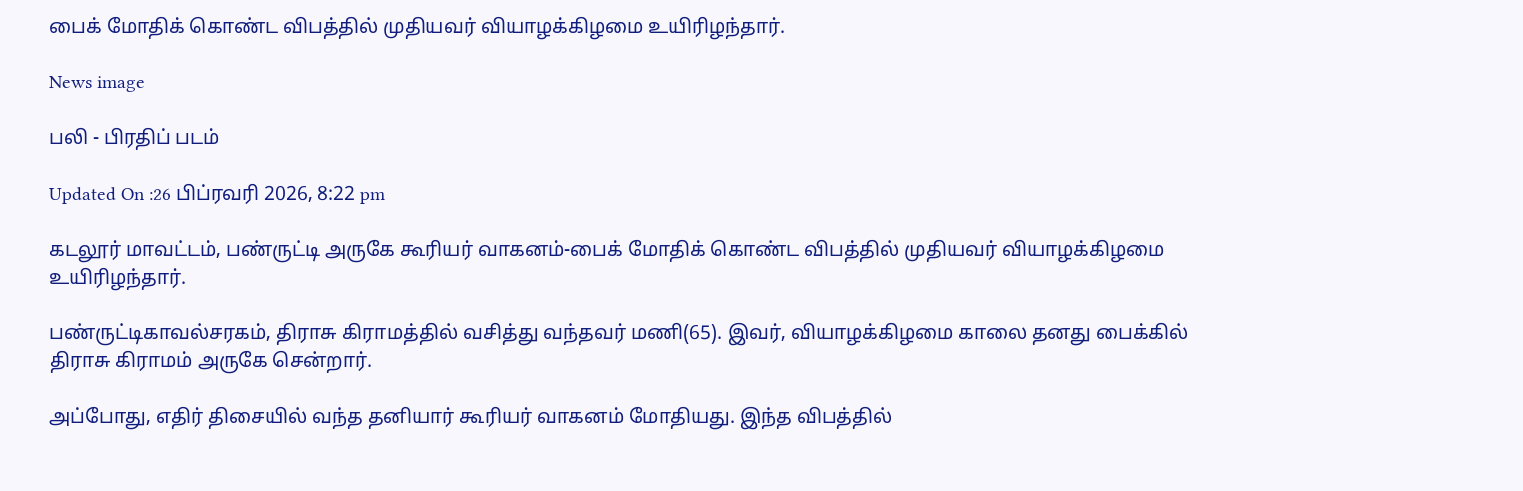பைக் மோதிக் கொண்ட விபத்தில் முதியவர் வியாழக்கிழமை உயிரிழந்தார்.

News image

பலி - பிரதிப் படம்

Updated On :26 பிப்ரவரி 2026, 8:22 pm

கடலூர் மாவட்டம், பண்ருட்டி அருகே கூரியர் வாகனம்-பைக் மோதிக் கொண்ட விபத்தில் முதியவர் வியாழக்கிழமை உயிரிழந்தார்.

பண்ருட்டிகாவல்சரகம், திராசு கிராமத்தில் வசித்து வந்தவர் மணி(65). இவர், வியாழக்கிழமை காலை தனது பைக்கில் திராசு கிராமம் அருகே சென்றார்.

அப்போது, எதிர் திசையில் வந்த தனியார் கூரியர் வாகனம் மோதியது. இந்த விபத்தில்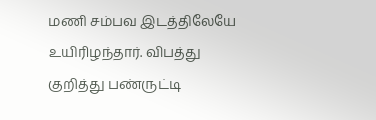மணி சம்பவ இடத்திலேயே உயிரிழந்தார். விபத்து குறித்து பண்ருட்டி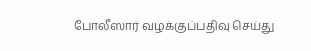போலீஸார் வழக்குப்பதிவு செய்து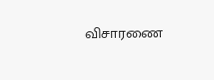விசாரணை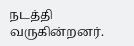நடத்தி வருகின்றனர்.